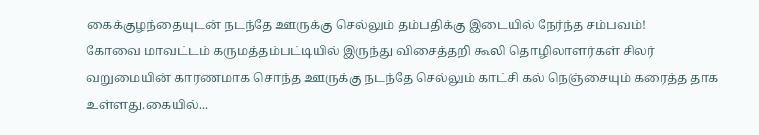கைக்குழந்தையுடன் நடந்தே ஊருக்கு செல்லும் தம்பதிக்கு இடையில் நேர்ந்த சம்பவம்!
கோவை மாவட்டம் கருமத்தம்பட்டியில் இருந்து விசைத்தறி கூலி தொழிலாளர்கள் சிலர் வறுமையின் காரணமாக சொந்த ஊருக்கு நடந்தே செல்லும் காட்சி கல் நெஞ்சையும் கரைத்த தாக உள்ளது.கையில்...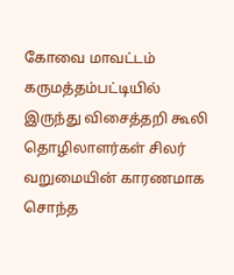கோவை மாவட்டம் கருமத்தம்பட்டியில் இருந்து விசைத்தறி கூலி தொழிலாளர்கள் சிலர் வறுமையின் காரணமாக சொந்த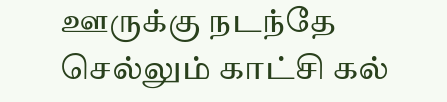ஊருக்கு நடந்தே செல்லும் காட்சி கல்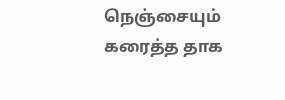நெஞ்சையும் கரைத்த தாக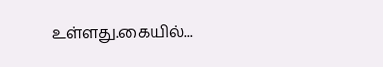உள்ளது.கையில்...